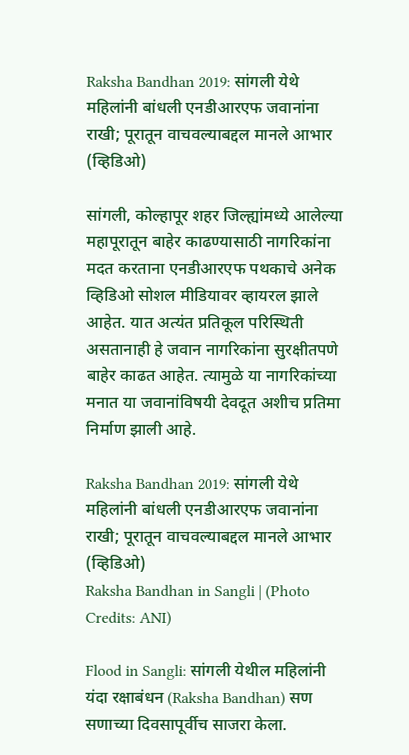Raksha Bandhan 2019: सांगली येथे महिलांनी बांधली एनडीआरएफ जवानांना राखी; पूरातून वाचवल्याबद्दल मानले आभार (व्हिडिओ)

सांगली, कोल्हापूर शहर जिल्ह्यांमध्ये आलेल्या महापूरातून बाहेर काढण्यासाठी नागरिकांना मदत करताना एनडीआरएफ पथकाचे अनेक व्हिडिओ सोशल मीडियावर व्हायरल झाले आहेत. यात अत्यंत प्रतिकूल परिस्थिती असतानाही हे जवान नागरिकांना सुरक्षीतपणे बाहेर काढत आहेत. त्यामुळे या नागरिकांच्या मनात या जवानांविषयी देवदूत अशीच प्रतिमा निर्माण झाली आहे.

Raksha Bandhan 2019: सांगली येथे महिलांनी बांधली एनडीआरएफ जवानांना राखी; पूरातून वाचवल्याबद्दल मानले आभार (व्हिडिओ)
Raksha Bandhan in Sangli | (Photo Credits: ANI)

Flood in Sangli: सांगली येथील महिलांनी यंदा रक्षाबंधन (Raksha Bandhan) सण सणाच्या दिवसापूर्वीच साजरा केला.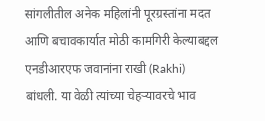सांगलीतील अनेक महिलांनी पूरग्रस्तांना मदत आणि बचावकार्यात मोठी कामगिरी केल्याबद्दल एनडीआरएफ जवानांना राखी (Rakhi) बांधली. या वेळी त्यांच्या चेहऱ्यावरचे भाव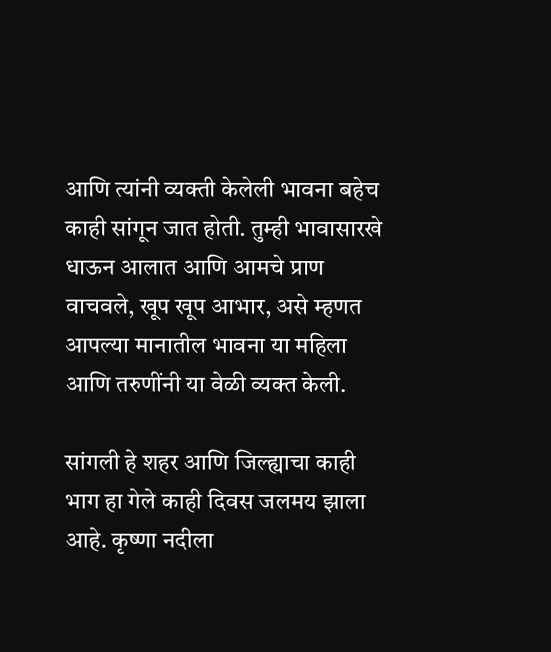आणि त्यांनी व्यक्ती केलेली भावना बहेच काही सांगून जात होती. तुम्ही भावासारखे धाऊन आलात आणि आमचे प्राण वाचवले, खूप खूप आभार, असे म्हणत आपल्या मानातील भावना या महिला आणि तरुणींनी या वेळी व्यक्त केली.

सांगली हे शहर आणि जिल्ह्याचा काही भाग हा गेले काही दिवस जलमय झाला आहे. कृष्णा नदीला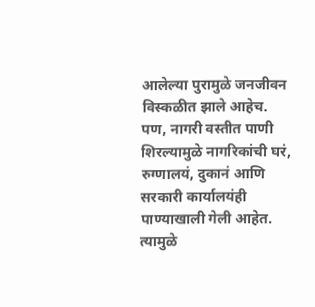आलेल्या पुरामुळे जनजीवन विस्कळीत झाले आहेच. पण, नागरी वस्तीत पाणी शिरल्यामुळे नागरिकांची घरं, रुग्णालयं, दुकानं आणि सरकारी कार्यालयंही पाण्याखाली गेली आहेत. त्यामुळे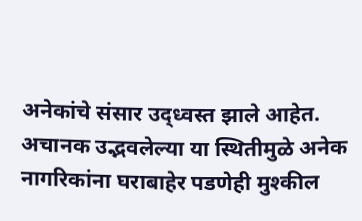अनेकांचे संसार उद्ध्वस्त झाले आहेत. अचानक उद्भवलेल्या या स्थितीमुळे अनेक नागरिकांना घराबाहेर पडणेही मुश्कील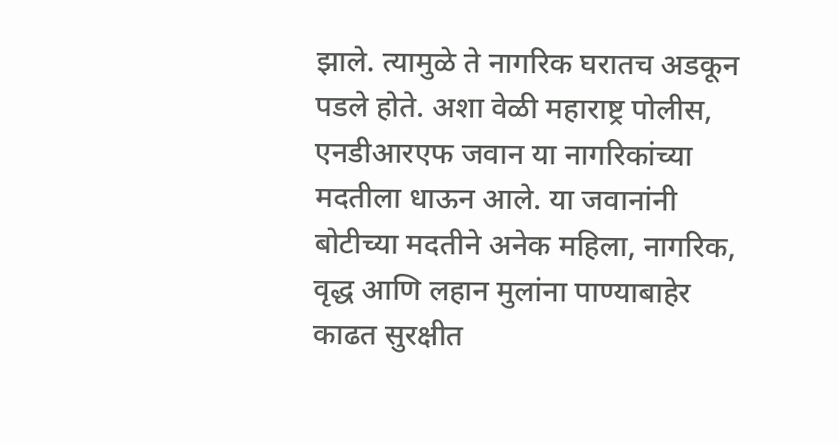झाले. त्यामुळे ते नागरिक घरातच अडकून पडले होते. अशा वेळी महाराष्ट्र पोलीस, एनडीआरएफ जवान या नागरिकांच्या मदतीला धाऊन आले. या जवानांनी बोटीच्या मदतीने अनेक महिला, नागरिक, वृद्ध आणि लहान मुलांना पाण्याबाहेर काढत सुरक्षीत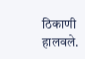ठिकाणी हालवले.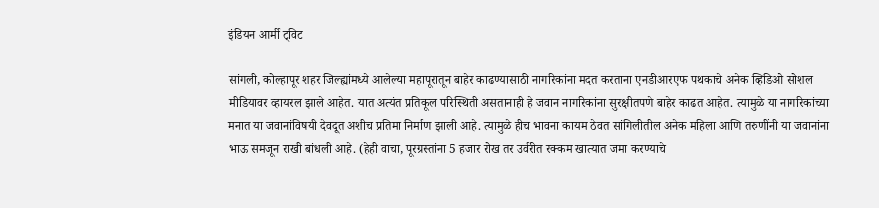इंडियन आर्मी ट्विट

सांगली, कोल्हापूर शहर जिल्ह्यांमध्ये आलेल्या महापूरातून बाहेर काढण्यासाठी नागरिकांना मदत करताना एनडीआरएफ पथकाचे अनेक व्हिडिओ सोशल मीडियावर व्हायरल झाले आहेत. यात अत्यंत प्रतिकूल परिस्थिती असतानाही हे जवान नागरिकांना सुरक्षीतपणे बाहेर काढत आहेत. त्यामुळे या नागरिकांच्या मनात या जवानांविषयी देवदूत अशीच प्रतिमा निर्माण झाली आहे. त्यामुळे हीच भावना कायम ठेवत सांगिलीतील अनेक महिला आणि तरुणींनी या जवानांना भाऊ समजून राखी बांधली आहे. (हेही वाचा, पूरग्रस्तांना 5 हजार रोख तर उर्वरीत रक्कम खात्यात जमा करण्याचे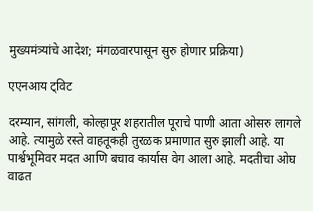मुख्यमंत्र्यांचे आदेश; मंगळवारपासून सुरु होणार प्रक्रिया)

एएनआय ट्विट

दरम्यान, सांगली, कोल्हापूर शहरातील पूराचे पाणी आता ओसरु लागले आहे. त्यामुळे रस्ते वाहतूकही तुरळक प्रमाणात सुरु झाली आहे. या पार्श्वभूमिवर मदत आणि बचाव कार्यास वेग आला आहे. मदतीचा ओघ वाढत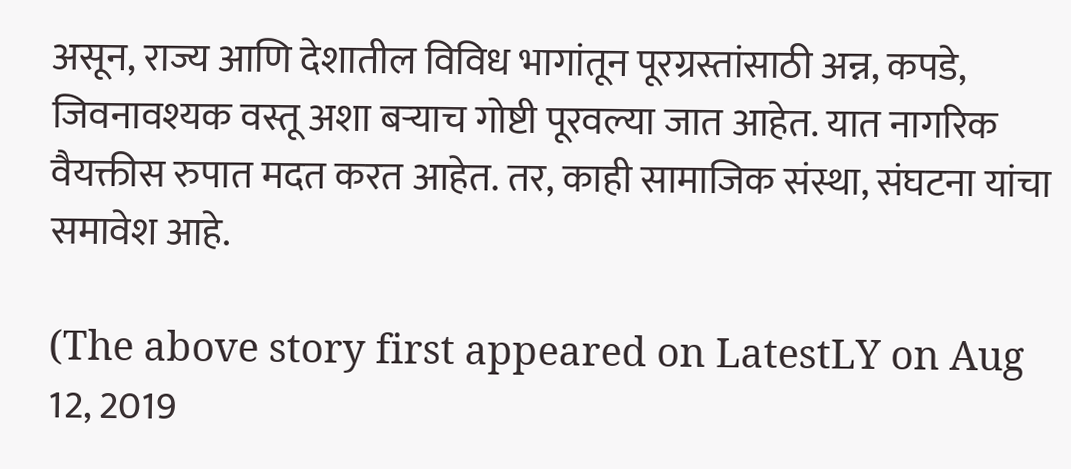असून, राज्य आणि देशातील विविध भागांतून पूरग्रस्तांसाठी अन्न, कपडे, जिवनावश्यक वस्तू अशा बऱ्याच गोष्टी पूरवल्या जात आहेत. यात नागरिक वैयक्तीस रुपात मदत करत आहेत. तर, काही सामाजिक संस्था, संघटना यांचा समावेश आहे.

(The above story first appeared on LatestLY on Aug 12, 2019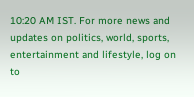10:20 AM IST. For more news and updates on politics, world, sports, entertainment and lifestyle, log on to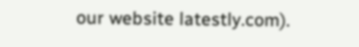our website latestly.com).